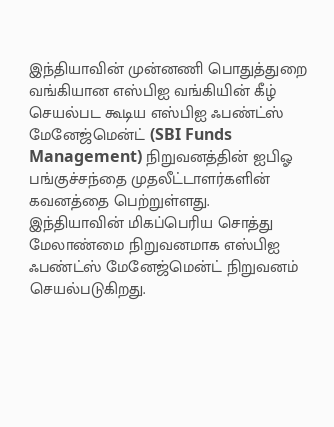இந்தியாவின் முன்னணி பொதுத்துறை வங்கியான எஸ்பிஐ வங்கியின் கீழ் செயல்பட கூடிய எஸ்பிஐ ஃபண்ட்ஸ் மேனேஜ்மென்ட் (SBI Funds Management) நிறுவனத்தின் ஐபிஓ பங்குச்சந்தை முதலீட்டாளர்களின் கவனத்தை பெற்றுள்ளது.
இந்தியாவின் மிகப்பெரிய சொத்து மேலாண்மை நிறுவனமாக எஸ்பிஐ ஃபண்ட்ஸ் மேனேஜ்மென்ட் நிறுவனம் செயல்படுகிறது.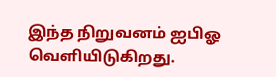இந்த நிறுவனம் ஐபிஓ வெளியிடுகிறது.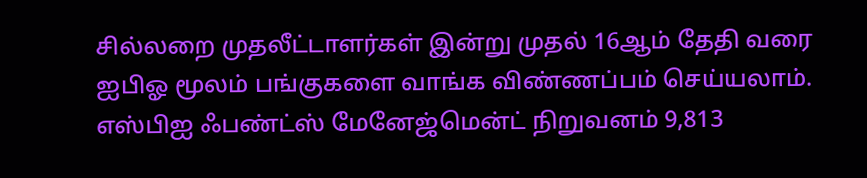சில்லறை முதலீட்டாளர்கள் இன்று முதல் 16ஆம் தேதி வரை ஐபிஓ மூலம் பங்குகளை வாங்க விண்ணப்பம் செய்யலாம். எஸ்பிஐ ஃபண்ட்ஸ் மேனேஜ்மென்ட் நிறுவனம் 9,813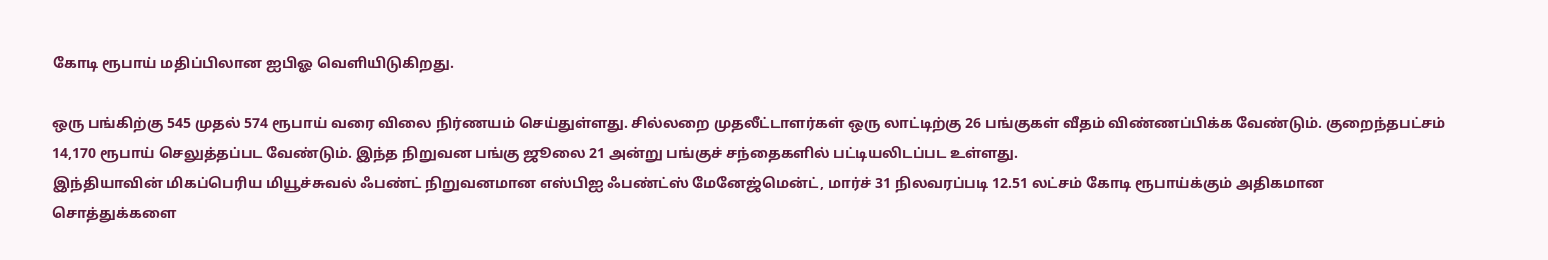கோடி ரூபாய் மதிப்பிலான ஐபிஓ வெளியிடுகிறது.

ஒரு பங்கிற்கு 545 முதல் 574 ரூபாய் வரை விலை நிர்ணயம் செய்துள்ளது. சில்லறை முதலீட்டாளர்கள் ஒரு லாட்டிற்கு 26 பங்குகள் வீதம் விண்ணப்பிக்க வேண்டும். குறைந்தபட்சம் 14,170 ரூபாய் செலுத்தப்பட வேண்டும். இந்த நிறுவன பங்கு ஜூலை 21 அன்று பங்குச் சந்தைகளில் பட்டியலிடப்பட உள்ளது.
இந்தியாவின் மிகப்பெரிய மியூச்சுவல் ஃபண்ட் நிறுவனமான எஸ்பிஐ ஃபண்ட்ஸ் மேனேஜ்மென்ட், மார்ச் 31 நிலவரப்படி 12.51 லட்சம் கோடி ரூபாய்க்கும் அதிகமான சொத்துக்களை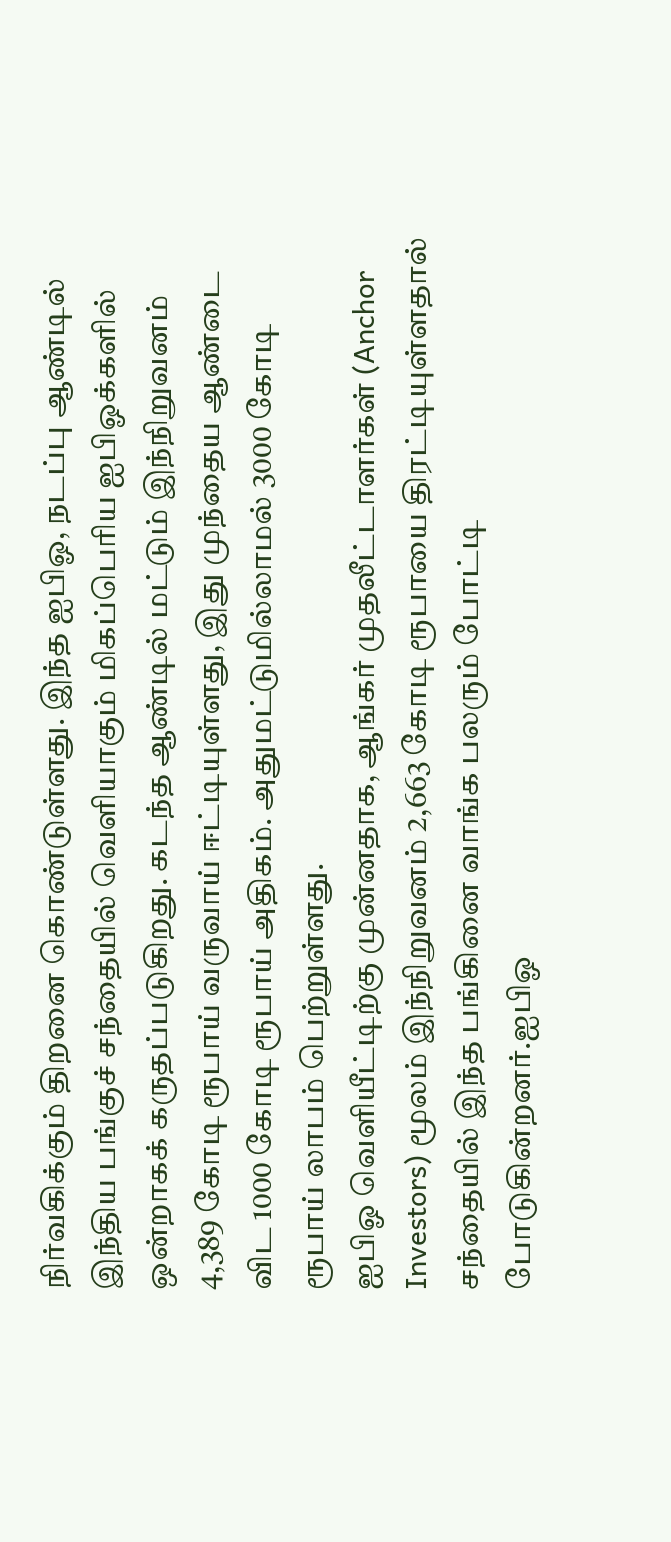நிர்வகிக்கும் திறனை கொண்டுள்ளது. இந்த ஐபிஓ, நடப்பு ஆண்டில் இந்திய பங்குச் சந்தையில் வெளியாகும் மிகப்பெரிய ஐபிஓக்களில் ஒன்றாகக் கருதப்படுகிறது. கடந்த ஆண்டில் மட்டும் இந்நிறுவனம் 4,389 கோடி ரூபாய் வருவாய் ஈட்டியுள்ளது, இது முந்தைய ஆண்டை விட 1000 கோடி ரூபாய் அதிகம். அதுமட்டுமில்லாமல் 3000 கோடி ரூபாய் லாபம் பெற்றுள்ளது.
ஐபிஓ வெளியீட்டிற்கு முன்னதாக, ஆங்கர் முதலீட்டாளர்கள் (Anchor Investors) மூலம் இந்நிறுவனம் 2,663 கோடி ரூபாயை திரட்டியுள்ளதால் சந்தையில் இந்த பங்கினை வாங்க பலரும் போட்டி போடுகின்றனர்.ஐபிஓ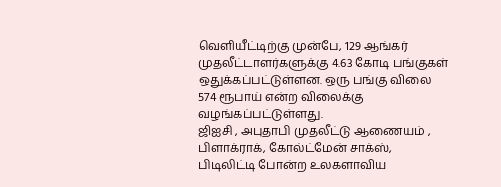வெளியீட்டிற்கு முன்பே, 129 ஆங்கர் முதலீட்டாளர்களுக்கு 4.63 கோடி பங்குகள் ஒதுக்கப்பட்டுள்ளன. ஒரு பங்கு விலை 574 ரூபாய் என்ற விலைக்கு வழங்கப்பட்டுள்ளது.
ஜிஐசி , அபுதாபி முதலீட்டு ஆணையம் , பிளாக்ராக், கோல்ட்மேன் சாக்ஸ், பிடிலிட்டி போன்ற உலகளாவிய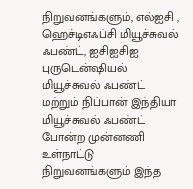நிறுவனங்களும், எல்ஐசி , ஹெச்டிஎஃப்சி மியூச்சுவல் ஃபண்ட், ஐசிஐசிஐ புருடென்ஷியல் மியூச்சுவல் ஃபண்ட் மற்றும் நிப்பான் இந்தியா மியூச்சுவல் ஃபண்ட் போன்ற முன்னணி உள்நாட்டு நிறுவனங்களும் இந்த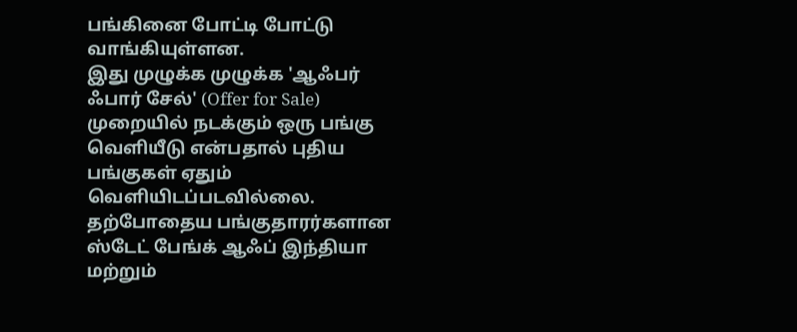பங்கினை போட்டி போட்டு வாங்கியுள்ளன.
இது முழுக்க முழுக்க 'ஆஃபர் ஃபார் சேல்' (Offer for Sale) முறையில் நடக்கும் ஒரு பங்கு வெளியீடு என்பதால் புதிய பங்குகள் ஏதும் வெளியிடப்படவில்லை. தற்போதைய பங்குதாரர்களான ஸ்டேட் பேங்க் ஆஃப் இந்தியா மற்றும்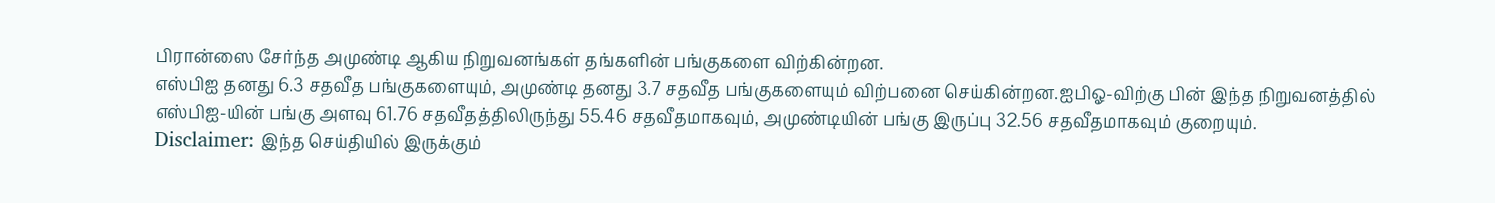பிரான்ஸை சேர்ந்த அமுண்டி ஆகிய நிறுவனங்கள் தங்களின் பங்குகளை விற்கின்றன.
எஸ்பிஐ தனது 6.3 சதவீத பங்குகளையும், அமுண்டி தனது 3.7 சதவீத பங்குகளையும் விற்பனை செய்கின்றன.ஐபிஓ-விற்கு பின் இந்த நிறுவனத்தில் எஸ்பிஐ-யின் பங்கு அளவு 61.76 சதவீதத்திலிருந்து 55.46 சதவீதமாகவும், அமுண்டியின் பங்கு இருப்பு 32.56 சதவீதமாகவும் குறையும்.
Disclaimer: இந்த செய்தியில் இருக்கும்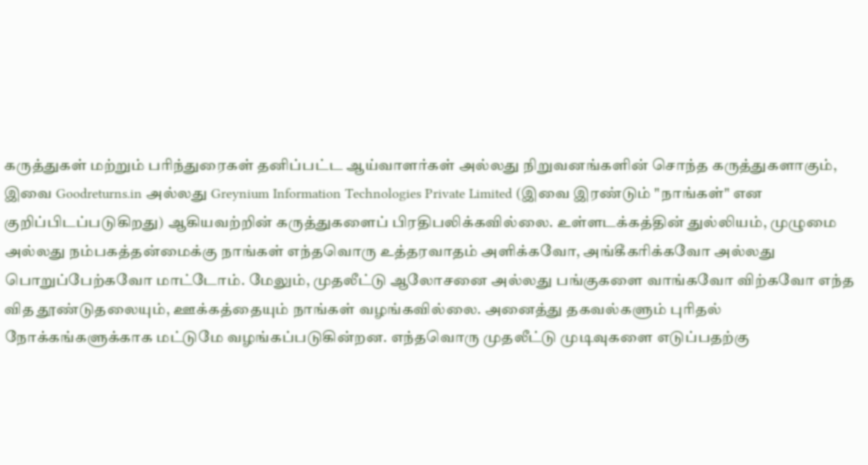கருத்துகள் மற்றும் பரிந்துரைகள் தனிப்பட்ட ஆய்வாளர்கள் அல்லது நிறுவனங்களின் சொந்த கருத்துகளாகும், இவை Goodreturns.in அல்லது Greynium Information Technologies Private Limited (இவை இரண்டும் "நாங்கள்" என குறிப்பிடப்படுகிறது) ஆகியவற்றின் கருத்துகளைப் பிரதிபலிக்கவில்லை. உள்ளடக்கத்தின் துல்லியம், முழுமை அல்லது நம்பகத்தன்மைக்கு நாங்கள் எந்தவொரு உத்தரவாதம் அளிக்கவோ, அங்கீகரிக்கவோ அல்லது பொறுப்பேற்கவோ மாட்டோம். மேலும், முதலீட்டு ஆலோசனை அல்லது பங்குகளை வாங்கவோ விற்கவோ எந்த வித தூண்டுதலையும், ஊக்கத்தையும் நாங்கள் வழங்கவில்லை. அனைத்து தகவல்களும் புரிதல் நோக்கங்களுக்காக மட்டுமே வழங்கப்படுகின்றன. எந்தவொரு முதலீட்டு முடிவுகளை எடுப்பதற்கு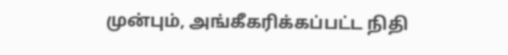முன்பும், அங்கீகரிக்கப்பட்ட நிதி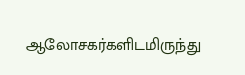ஆலோசகர்களிடமிருந்து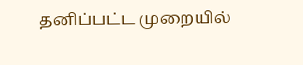தனிப்பட்ட முறையில்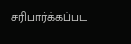சரிபார்க்கப்பட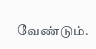வேண்டும்.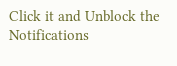Click it and Unblock the Notifications